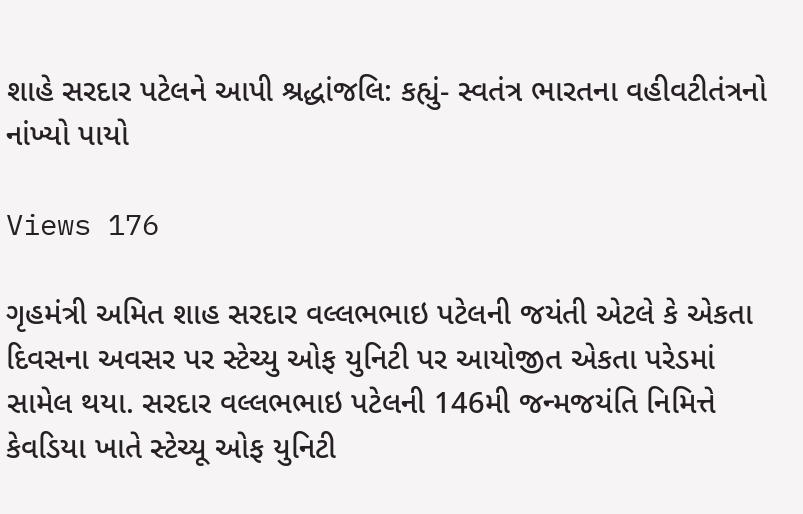શાહે સરદાર પટેલને આપી શ્રદ્ધાંજલિ: કહ્યું- સ્વતંત્ર ભારતના વહીવટીતંત્રનો નાંખ્યો પાયો

Views 176

ગૃહમંત્રી અમિત શાહ સરદાર વલ્લભભાઇ પટેલની જયંતી એટલે કે એકતા દિવસના અવસર પર સ્ટેચ્યુ ઓફ યુનિટી પર આયોજીત એકતા પરેડમાં સામેલ થયા. સરદાર વલ્લભભાઇ પટેલની 146મી જન્મજયંતિ નિમિત્તે કેવડિયા ખાતે સ્ટેચ્યૂ ઓફ યુનિટી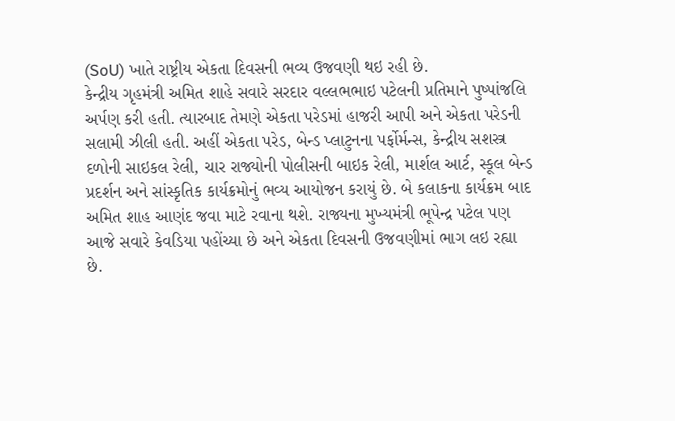(SoU) ખાતે રાષ્ટ્રીય એકતા દિવસની ભવ્ય ઉજવણી થઇ રહી છે.
કેન્દ્રીય ગૃહમંત્રી અમિત શાહે સવારે સરદાર વલ્લભભાઇ પટેલની પ્રતિમાને પુષ્પાંજલિ અર્પણ કરી હતી. ત્યારબાદ તેમણે એકતા પરેડમાં હાજરી આપી અને એકતા પરેડની સલામી ઝીલી હતી. અહીં એકતા પરેડ, બેન્ડ પ્લાટુનના પર્ફોર્મન્સ, કેન્દ્રીય સશસ્ત્ર દળોની સાઇકલ રેલી, ચાર રાજ્યોની પોલીસની બાઇક રેલી, માર્શલ આર્ટ, સ્કૂલ બેન્ડ પ્રદર્શન અને સાંસ્કૃતિક કાર્યક્રમોનું ભવ્ય આયોજન કરાયું છે. બે કલાકના કાર્યક્રમ બાદ અમિત શાહ આણંદ જવા માટે રવાના થશે. રાજ્યના મુખ્યમંત્રી ભૂપેન્દ્ર પટેલ પણ આજે સવારે કેવડિયા પહોંચ્યા છે અને એકતા દિવસની ઉજવણીમાં ભાગ લઇ રહ્યા છે.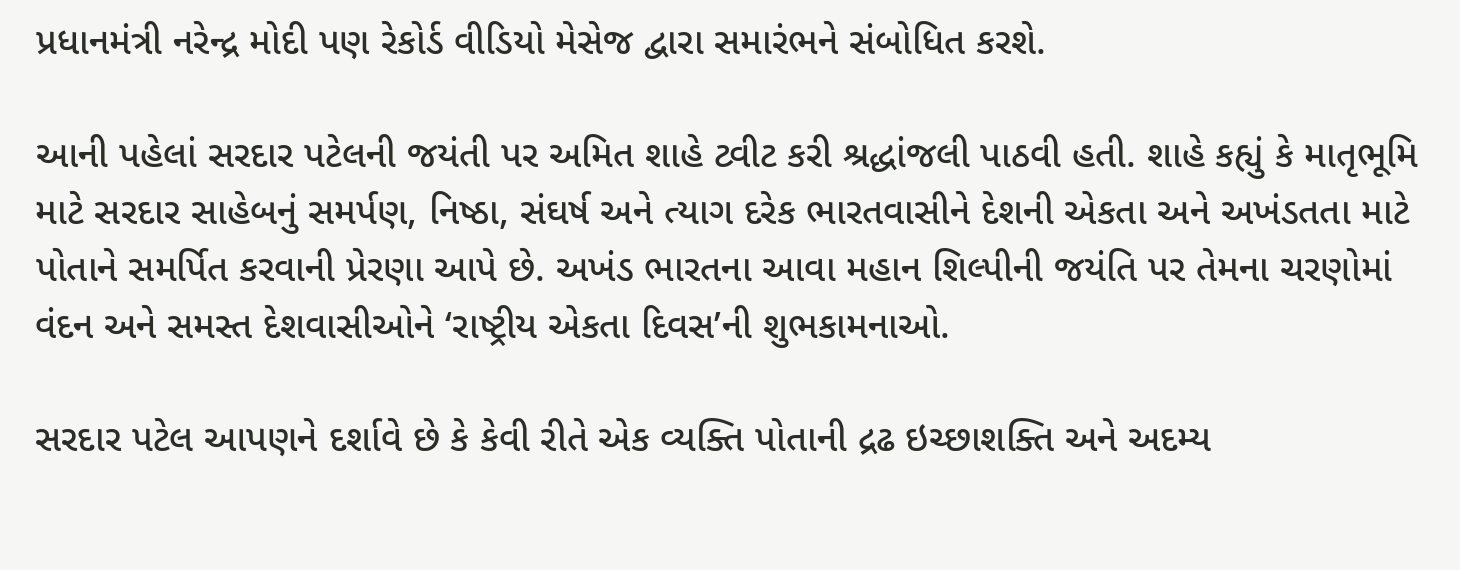પ્રધાનમંત્રી નરેન્દ્ર મોદી પણ રેકોર્ડ વીડિયો મેસેજ દ્વારા સમારંભને સંબોધિત કરશે.

આની પહેલાં સરદાર પટેલની જયંતી પર અમિત શાહે ટ્વીટ કરી શ્રદ્ધાંજલી પાઠવી હતી. શાહે કહ્યું કે માતૃભૂમિ માટે સરદાર સાહેબનું સમર્પણ, નિષ્ઠા, સંઘર્ષ અને ત્યાગ દરેક ભારતવાસીને દેશની એકતા અને અખંડતતા માટે પોતાને સમર્પિત કરવાની પ્રેરણા આપે છે. અખંડ ભારતના આવા મહાન શિલ્પીની જયંતિ પર તેમના ચરણોમાં વંદન અને સમસ્ત દેશવાસીઓને ‘રાષ્ટ્રીય એકતા દિવસ’ની શુભકામનાઓ.

સરદાર પટેલ આપણને દર્શાવે છે કે કેવી રીતે એક વ્યક્તિ પોતાની દ્રઢ ઇચ્છાશક્તિ અને અદમ્ય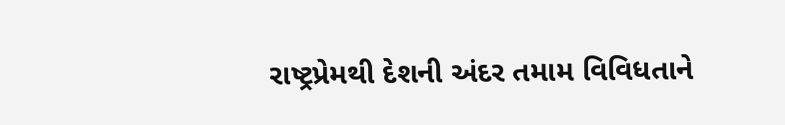રાષ્ટ્રપ્રેમથી દેશની અંદર તમામ વિવિધતાને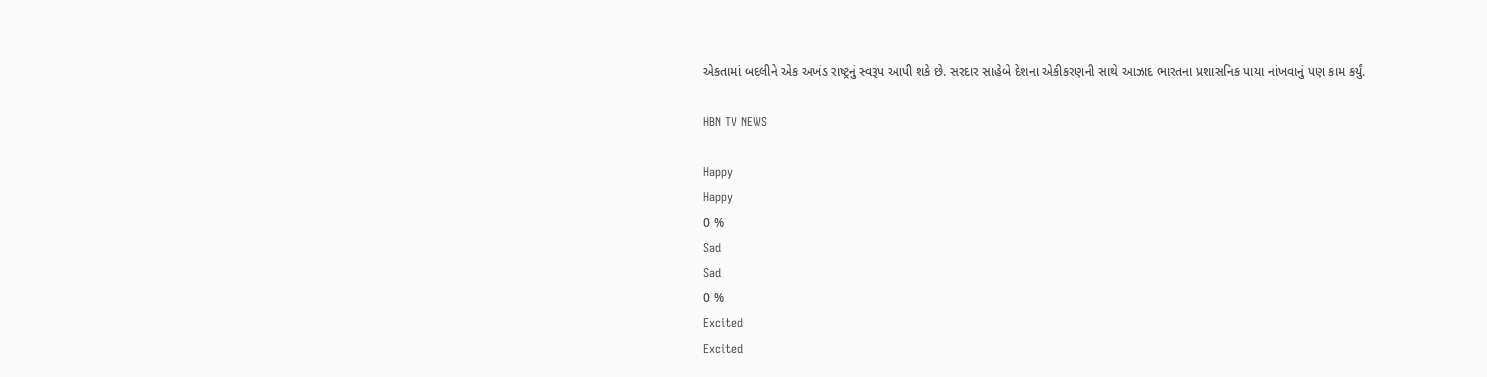એકતામાં બદલીને એક અખંડ રાષ્ટ્રનું સ્વરૂપ આપી શકે છે. સરદાર સાહેબે દેશના એકીકરણની સાથે આઝાદ ભારતના પ્રશાસનિક પાયા નાંખવાનું પણ કામ કર્યું.

HBN TV NEWS

Happy
Happy
0 %
Sad
Sad
0 %
Excited
Excited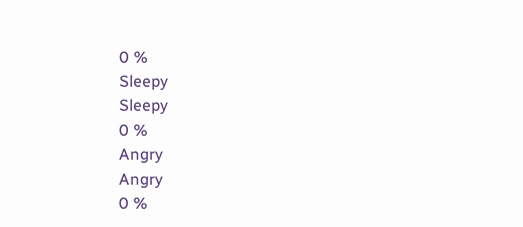0 %
Sleepy
Sleepy
0 %
Angry
Angry
0 %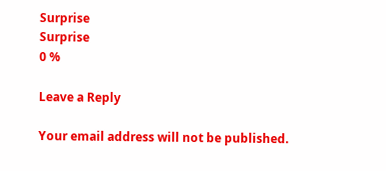Surprise
Surprise
0 %

Leave a Reply

Your email address will not be published.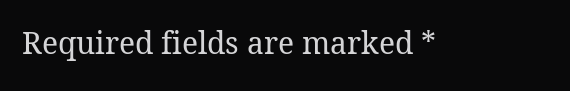Required fields are marked *